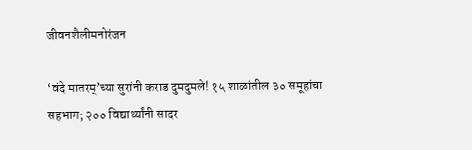जीवनशैलीमनोरंजन

‘वंदे मातरम्’च्या सुरांनी कराड दुमदुमले! १५ शाळांतील ३० समूहांचा सहभाग; २०० विद्यार्थ्यांनी सादर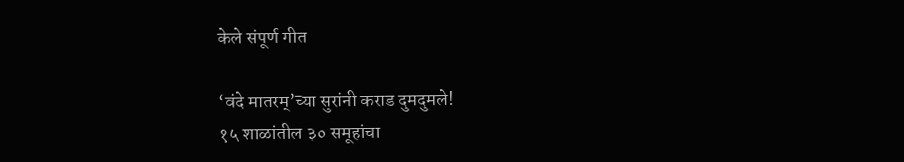केले संपूर्ण गीत

‘वंदे मातरम्’च्या सुरांनी कराड दुमदुमले!
१५ शाळांतील ३० समूहांचा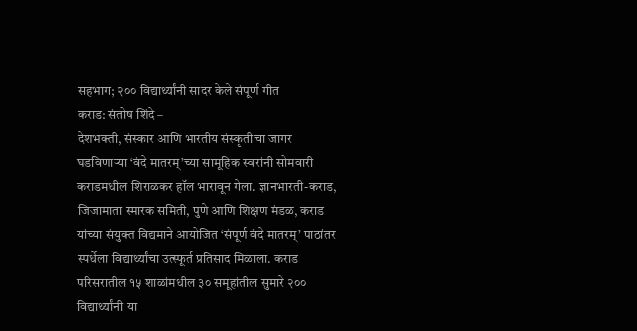सहभाग; २०० विद्यार्थ्यांनी सादर केले संपूर्ण गीत
कराड: संतोष शिंदे –
देशभक्ती, संस्कार आणि भारतीय संस्कृतीचा जागर घडविणाऱ्या ‘वंदे मातरम्’च्या सामूहिक स्वरांनी सोमवारी कराडमधील शिराळकर हॉल भारावून गेला. ज्ञानभारती-कराड, जिजामाता स्मारक समिती, पुणे आणि शिक्षण मंडळ, कराड यांच्या संयुक्त विद्यमाने आयोजित ‘संपूर्ण वंदे मातरम्’ पाठांतर स्पर्धेला विद्यार्थ्यांचा उत्स्फूर्त प्रतिसाद मिळाला. कराड परिसरातील १५ शाळांमधील ३० समूहांतील सुमारे २०० विद्यार्थ्यांनी या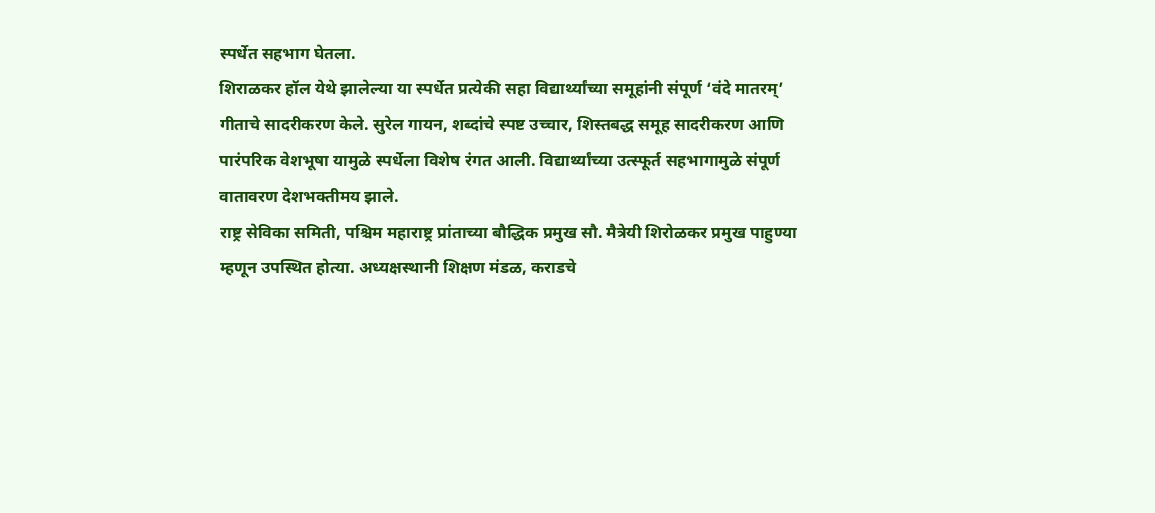स्पर्धेत सहभाग घेतला.
शिराळकर हॉल येथे झालेल्या या स्पर्धेत प्रत्येकी सहा विद्यार्थ्यांच्या समूहांनी संपूर्ण ‘वंदे मातरम्’ गीताचे सादरीकरण केले. सुरेल गायन, शब्दांचे स्पष्ट उच्चार, शिस्तबद्ध समूह सादरीकरण आणि पारंपरिक वेशभूषा यामुळे स्पर्धेला विशेष रंगत आली. विद्यार्थ्यांच्या उत्स्फूर्त सहभागामुळे संपूर्ण वातावरण देशभक्तीमय झाले.
राष्ट्र सेविका समिती, पश्चिम महाराष्ट्र प्रांताच्या बौद्धिक प्रमुख सौ. मैत्रेयी शिरोळकर प्रमुख पाहुण्या म्हणून उपस्थित होत्या. अध्यक्षस्थानी शिक्षण मंडळ, कराडचे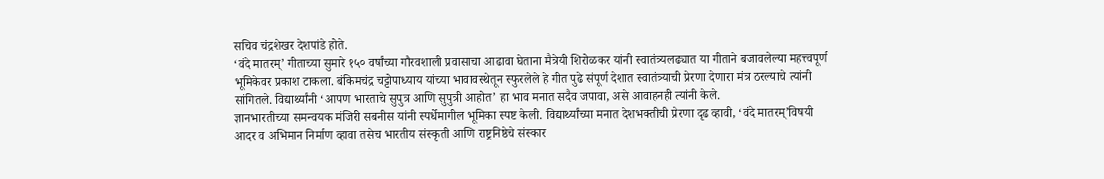सचिव चंद्रशेखर देशपांडे होते.
‘वंदे मातरम्’ गीताच्या सुमारे १५० वर्षांच्या गौरवशाली प्रवासाचा आढावा घेताना मैत्रेयी शिरोळकर यांनी स्वातंत्र्यलढ्यात या गीताने बजावलेल्या महत्त्वपूर्ण भूमिकेवर प्रकाश टाकला. बंकिमचंद्र चट्टोपाध्याय यांच्या भावावस्थेतून स्फुरलेले हे गीत पुढे संपूर्ण देशात स्वातंत्र्याची प्रेरणा देणारा मंत्र ठरल्याचे त्यांनी सांगितले. विद्यार्थ्यांनी ‘आपण भारताचे सुपुत्र आणि सुपुत्री आहोत’ हा भाव मनात सदैव जपावा, असे आवाहनही त्यांनी केले.
ज्ञानभारतीच्या समन्वयक मंजिरी सबनीस यांनी स्पर्धेमागील भूमिका स्पष्ट केली. विद्यार्थ्यांच्या मनात देशभक्तीची प्रेरणा दृढ व्हावी, ‘वंदे मातरम्’विषयी आदर व अभिमान निर्माण व्हावा तसेच भारतीय संस्कृती आणि राष्ट्रनिष्ठेचे संस्कार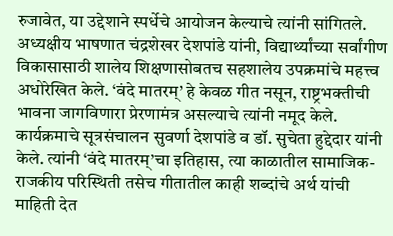रुजावेत, या उद्देशाने स्पर्धेचे आयोजन केल्याचे त्यांनी सांगितले.
अध्यक्षीय भाषणात चंद्रशेखर देशपांडे यांनी, विद्यार्थ्यांच्या सर्वांगीण विकासासाठी शालेय शिक्षणासोबतच सहशालेय उपक्रमांचे महत्त्व अधोरेखित केले. ‘वंदे मातरम्’ हे केवळ गीत नसून, राष्ट्रभक्तीची भावना जागविणारा प्रेरणामंत्र असल्याचे त्यांनी नमूद केले.
कार्यक्रमाचे सूत्रसंचालन सुवर्णा देशपांडे व डॉ. सुचेता हुद्देदार यांनी केले. त्यांनी ‘वंदे मातरम्’चा इतिहास, त्या काळातील सामाजिक-राजकीय परिस्थिती तसेच गीतातील काही शब्दांचे अर्थ यांची माहिती देत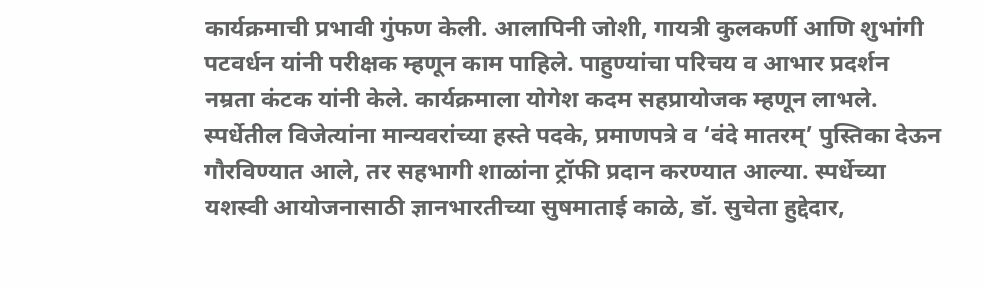कार्यक्रमाची प्रभावी गुंफण केली. आलापिनी जोशी, गायत्री कुलकर्णी आणि शुभांगी पटवर्धन यांनी परीक्षक म्हणून काम पाहिले. पाहुण्यांचा परिचय व आभार प्रदर्शन नम्रता कंटक यांनी केले. कार्यक्रमाला योगेश कदम सहप्रायोजक म्हणून लाभले.
स्पर्धेतील विजेत्यांना मान्यवरांच्या हस्ते पदके, प्रमाणपत्रे व ‘वंदे मातरम्’ पुस्तिका देऊन गौरविण्यात आले, तर सहभागी शाळांना ट्रॉफी प्रदान करण्यात आल्या. स्पर्धेच्या यशस्वी आयोजनासाठी ज्ञानभारतीच्या सुषमाताई काळे, डॉ. सुचेता हुद्देदार,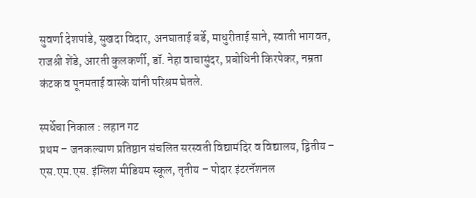सुवर्णा देशपांडे, सुखदा विदार, अनघाताई बर्डे, माधुरीताई साने, स्वाती भागवत, राजश्री शेंडे, आरती कुलकर्णी, डॉ. नेहा वाचासुंदर, प्रबोधिनी किरपेकर, नम्रता कंटक व पूनमताई वास्के यांनी परिश्रम घेतले.

स्पर्धेचा निकाल : लहान गट
प्रथम – जनकल्याण प्रतिष्ठान संचलित सरस्वती विद्यामंदिर व विद्यालय, द्वितीय – एस.एम.एस. इंग्लिश मीडियम स्कूल, तृतीय – पोदार इंटरनॅशनल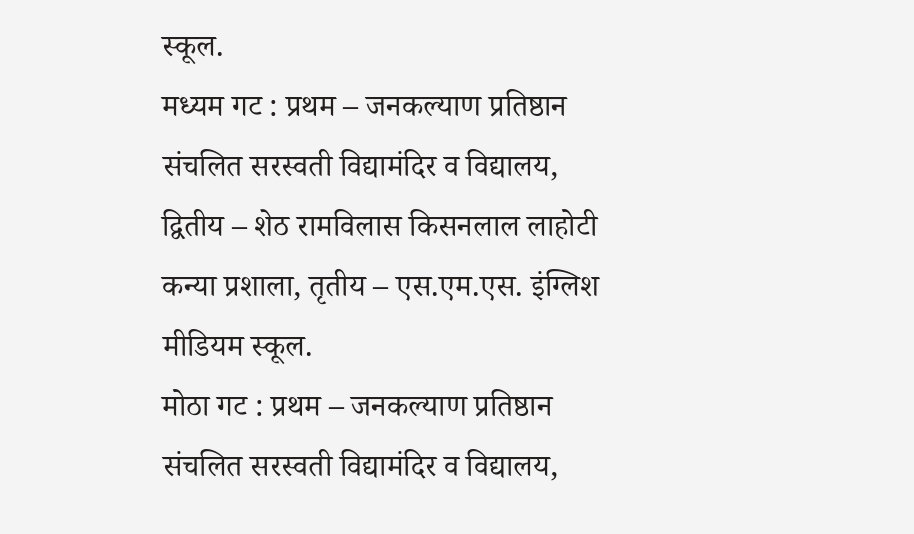स्कूल.
मध्यम गट : प्रथम – जनकल्याण प्रतिष्ठान संचलित सरस्वती विद्यामंदिर व विद्यालय, द्वितीय – शेठ रामविलास किसनलाल लाहोटी कन्या प्रशाला, तृतीय – एस.एम.एस. इंग्लिश मीडियम स्कूल.
मोठा गट : प्रथम – जनकल्याण प्रतिष्ठान संचलित सरस्वती विद्यामंदिर व विद्यालय,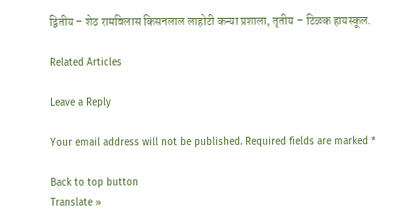द्वितीय – शेठ रामविलास किसनलाल लाहोटी कन्या प्रशाला, तृतीय – टिळक हायस्कूल.

Related Articles

Leave a Reply

Your email address will not be published. Required fields are marked *

Back to top button
Translate »